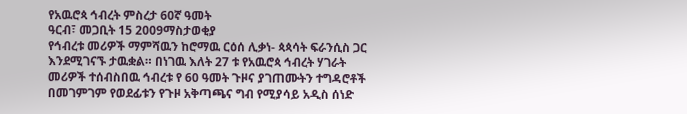የአዉሮጳ ኅብረት ምስረታ 60ኛ ዓመት
ዓርብ፣ መጋቢት 15 2009ማስታወቂያ
የኅብረቱ መሪዎች ማምሻዉን ከሮማዉ ርዕሰ ሊቃነ- ጳጳሳት ፍራንሲስ ጋር እንደሚገናኙ ታዉቋል። በነገዉ እለት 27 ቱ የአዉሮጳ ኅብረት ሃገራት መሪዎች ተሰብስበዉ ኅብረቱ የ 60 ዓመት ጉዞና ያገጠሙትን ተግዳሮቶች በመገምገም የወደፊቱን የጉዞ አቅጣጫና ግብ የሚያሳይ አዲስ ሰነድ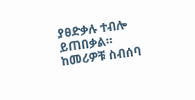ያፀድቃሉ ተብሎ ይጠበቃል። ከመሪዎቹ ስብሰባ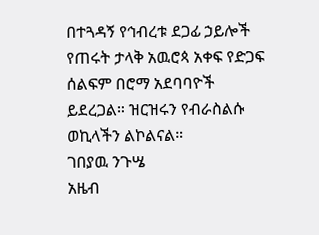በተጓዳኝ የኅብረቱ ደጋፊ ኃይሎች የጠሩት ታላቅ አዉሮጳ አቀፍ የድጋፍ ሰልፍም በሮማ አደባባዮች ይደረጋል። ዝርዝሩን የብራስልሱ ወኪላችን ልኮልናል።
ገበያዉ ንጉሤ
አዜብ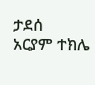ታደሰ
አርያም ተክሌ